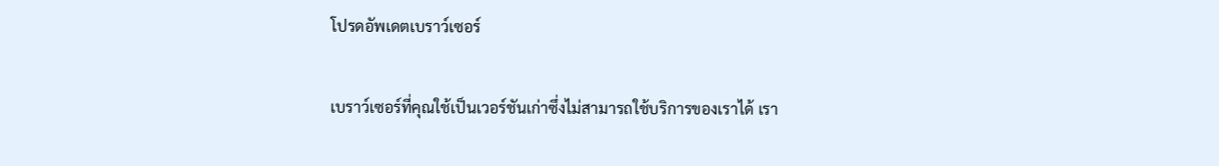โปรดอัพเดตเบราว์เซอร์

เบราว์เซอร์ที่คุณใช้เป็นเวอร์ชันเก่าซึ่งไม่สามารถใช้บริการของเราได้ เรา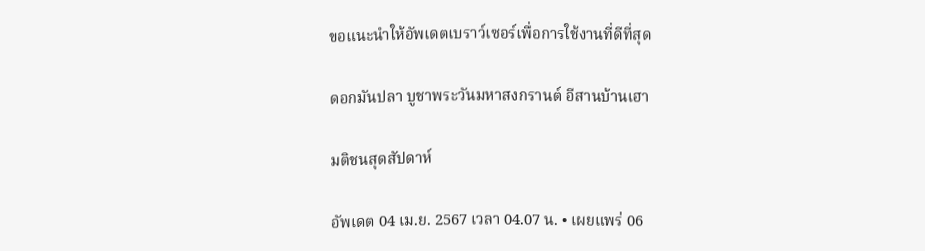ขอแนะนำให้อัพเดตเบราว์เซอร์เพื่อการใช้งานที่ดีที่สุด

ดอกมันปลา บูชาพระวันมหาสงกรานต์ อีสานบ้านเฮา

มติชนสุดสัปดาห์

อัพเดต 04 เม.ย. 2567 เวลา 04.07 น. • เผยแพร่ 06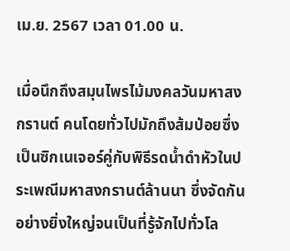เม.ย. 2567 เวลา 01.00 น.

เมื่อนึกถึงสมุนไพรไม้มงคลวันมหาสงกรานต์ คนโดยทั่วไปมักถึงส้มป่อยซึ่งเป็นซิกเนเจอร์คู่กับพิธีรดน้ำดำหัวในประเพณีมหาสงกรานต์ล้านนา ซึ่งจัดกันอย่างยิ่งใหญ่จนเป็นที่รู้จักไปทั่วโล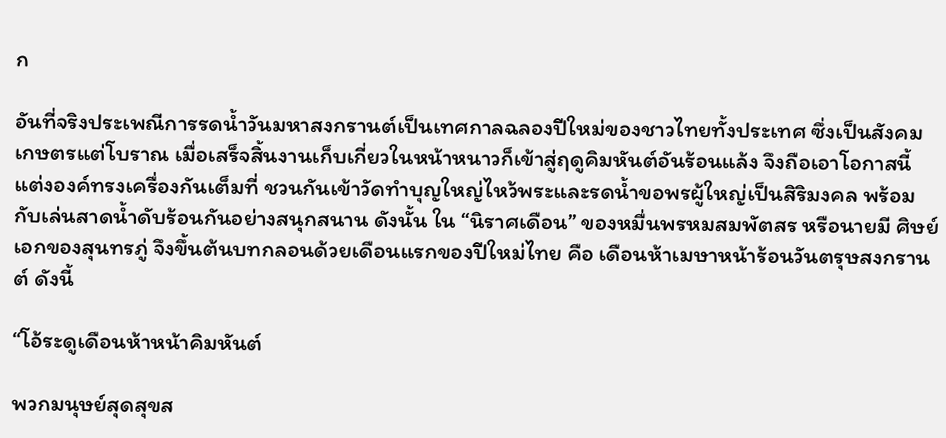ก

อันที่จริงประเพณีการรดน้ำวันมหาสงกรานต์เป็นเทศกาลฉลองปีใหม่ของชาวไทยทั้งประเทศ ซึ่งเป็นสังคมเกษตรแต่โบราณ เมื่อเสร็จสิ้นงานเก็บเกี่ยวในหน้าหนาวก็เข้าสู่ฤดูคิมหันต์อันร้อนแล้ง จึงถือเอาโอกาสนี้แต่งองค์ทรงเครื่องกันเต็มที่ ชวนกันเข้าวัดทำบุญใหญ่ไหว้พระและรดน้ำขอพรผู้ใหญ่เป็นสิริมงคล พร้อมกับเล่นสาดน้ำดับร้อนกันอย่างสนุกสนาน ดังนั้น ใน “นิราศเดือน” ของหมื่นพรหมสมพัตสร หรือนายมี ศิษย์เอกของสุนทรภู่ จึงขึ้นต้นบทกลอนด้วยเดือนแรกของปีใหม่ไทย คือ เดือนห้าเมษาหน้าร้อนวันตรุษสงกรานต์ ดังนี้

“โอ้ระดูเดือนห้าหน้าคิมหันต์

พวกมนุษย์สุดสุขส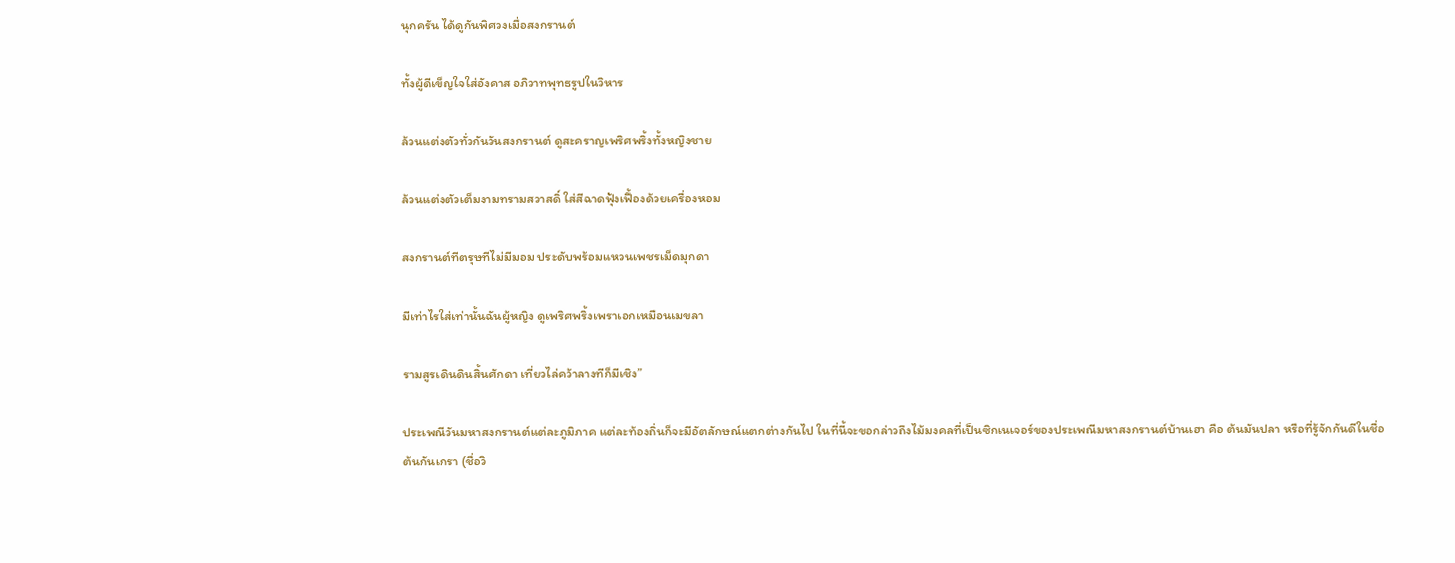นุกครัน ได้ดูกันพิศวงเมื่อสงกรานต์

ทั้งผู้ดีเข็ญใจใส่อังคาส อภิวาทพุทธรูปในวิหาร

ล้วนแต่งตัวทั่วกันวันสงกรานต์ ดูสะคราญเพริศพริ้งทั้งหญิงชาย

ล้วนแต่งตัวเต็มงามทรามสวาสดิ์ ใส่สีฉาดฟุ้งเฟื้องด้วยเครื่องหอม

สงกรานต์ทีตรุษทีไม่มีมอม ประดับพร้อมแหวนเพชรเม็ดมุกดา

มีเท่าไรใส่เท่านั้นฉันผู้หญิง ดูเพริศพริ้งเพราเอกเหมือนเมขลา

รามสูรเดินดินสิ้นศักดา เที่ยวไล่คว้าลางทีก็มีเชิง”

ประเพณีวันมหาสงกรานต์แต่ละภูมิภาค แต่ละท้องถิ่นก็จะมีอัตลักษณ์แตกต่างกันไป ในที่นี้จะขอกล่าวถึงไม้มงคลที่เป็นซิกเนเจอร์ของประเพณีมหาสงกรานต์บ้านเฮา คือ ต้นมันปลา หรือที่รู้จักกันดีในชื่อต้นกันเกรา (ชื่อวิ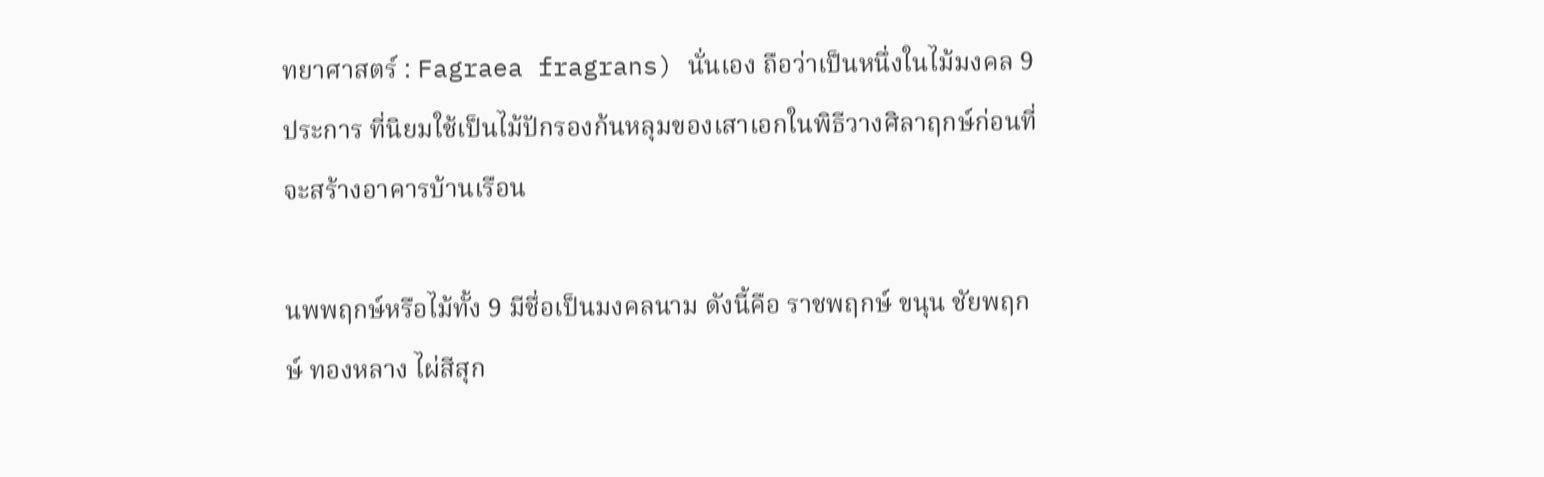ทยาศาสตร์ : Fagraea fragrans) นั่นเอง ถือว่าเป็นหนึ่งในไม้มงคล 9 ประการ ที่นิยมใช้เป็นไม้ปักรองก้นหลุมของเสาเอกในพิธีวางศิลาฤกษ์ก่อนที่จะสร้างอาคารบ้านเรือน

นพพฤกษ์หรือไม้ทั้ง 9 มีชื่อเป็นมงคลนาม ดังนี้คือ ราชพฤกษ์ ขนุน ชัยพฤกษ์ ทองหลาง ไผ่สีสุก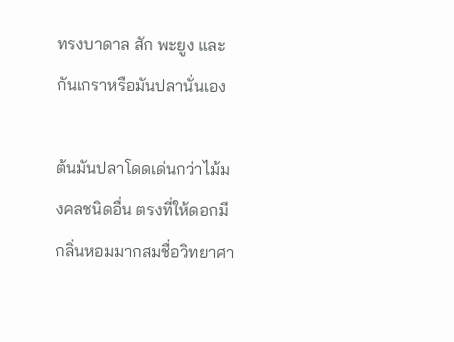ทรงบาดาล สัก พะยูง และกันเกราหรือมันปลานั่นเอง

ต้นมันปลาโดดเด่นกว่าไม้มงคลชนิดอื่น ตรงที่ให้ดอกมีกลิ่นหอมมากสมชื่อวิทยาศา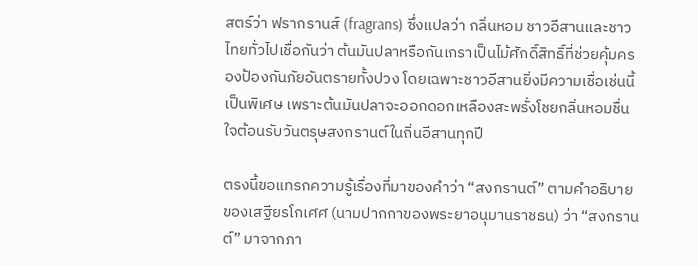สตร์ว่า ฟรากรานส์ (fragrans) ซึ่งแปลว่า กลิ่นหอม ชาวอีสานและชาวไทยทั่วไปเชื่อกันว่า ต้นมันปลาหรือกันเกราเป็นไม้ศักดิ์สิทธิ์ที่ช่วยคุ้มครองป้องกันภัยอันตรายทั้งปวง โดยเฉพาะชาวอีสานยิ่งมีความเชื่อเช่นนี้เป็นพิเศษ เพราะต้นมันปลาจะออกดอกเหลืองสะพรั่งโชยกลิ่นหอมชื่นใจต้อนรับวันตรุษสงกรานต์ในถิ่นอีสานทุกปี

ตรงนี้ขอแทรกความรู้เรื่องที่มาของคำว่า “สงกรานต์” ตามคำอธิบายของเสฐียรโกเศศ (นามปากกาของพระยาอนุมานราชธน) ว่า “สงกรานต์” มาจากภา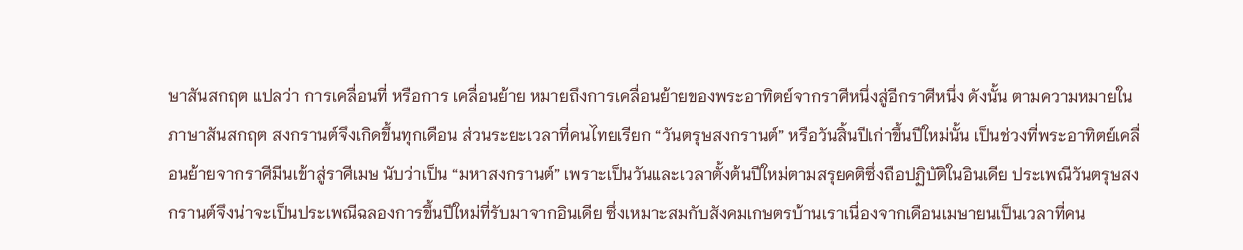ษาสันสกฤต แปลว่า การเคลื่อนที่ หรือการ เคลื่อนย้าย หมายถึงการเคลื่อนย้ายของพระอาทิตย์จากราศีหนึ่งสู่อีกราศีหนึ่ง ดังนั้น ตามความหมายในภาษาสันสกฤต สงกรานต์จึงเกิดขึ้นทุกเดือน ส่วนระยะเวลาที่คนไทยเรียก “วันตรุษสงกรานต์” หรือวันสิ้นปีเก่าขึ้นปีใหม่นั้น เป็นช่วงที่พระอาทิตย์เคลื่อนย้ายจากราศีมีนเข้าสู่ราศีเมษ นับว่าเป็น “มหาสงกรานต์” เพราะเป็นวันและเวลาตั้งต้นปีใหม่ตามสรุยคติซึ่งถือปฏิบัติในอินเดีย ประเพณีวันตรุษสงกรานต์จึงน่าจะเป็นประเพณีฉลองการขึ้นปีใหม่ที่รับมาจากอินเดีย ซึ่งเหมาะสมกับสังคมเกษตรบ้านเราเนื่องจากเดือนเมษายนเป็นเวลาที่คน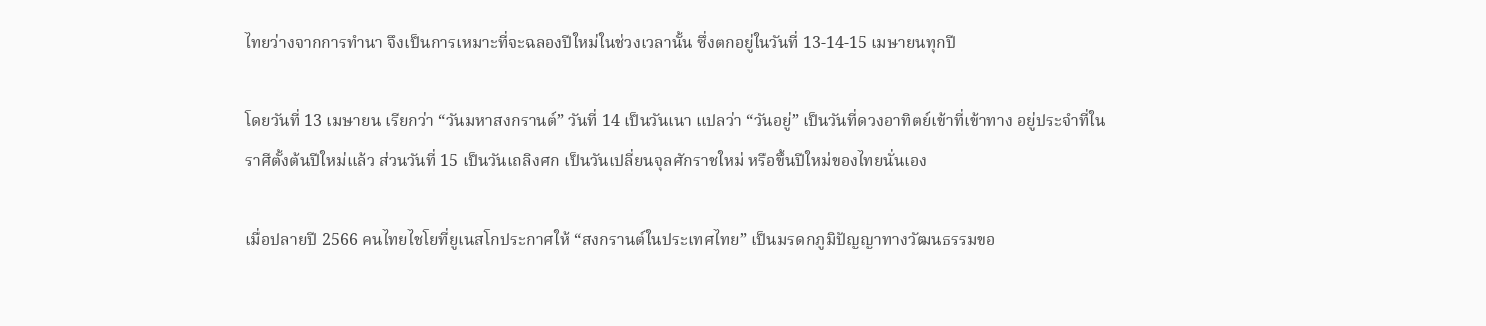ไทยว่างจากการทำนา จึงเป็นการเหมาะที่จะฉลองปีใหม่ในช่วงเวลานั้น ซึ่งตกอยู่ในวันที่ 13-14-15 เมษายนทุกปี

โดยวันที่ 13 เมษายน เรียกว่า “วันมหาสงกรานต์” วันที่ 14 เป็นวันเนา แปลว่า “วันอยู่” เป็นวันที่ดวงอาทิตย์เข้าที่เข้าทาง อยู่ประจำที่ในราศีตั้งต้นปีใหม่แล้ว ส่วนวันที่ 15 เป็นวันเถลิงศก เป็นวันเปลี่ยนจุลศักราชใหม่ หรือขึ้นปีใหม่ของไทยนั่นเอง

เมื่อปลายปี 2566 คนไทยไชโยที่ยูเนสโกประกาศให้ “สงกรานต์ในประเทศไทย” เป็นมรดกภูมิปัญญาทางวัฒนธรรมขอ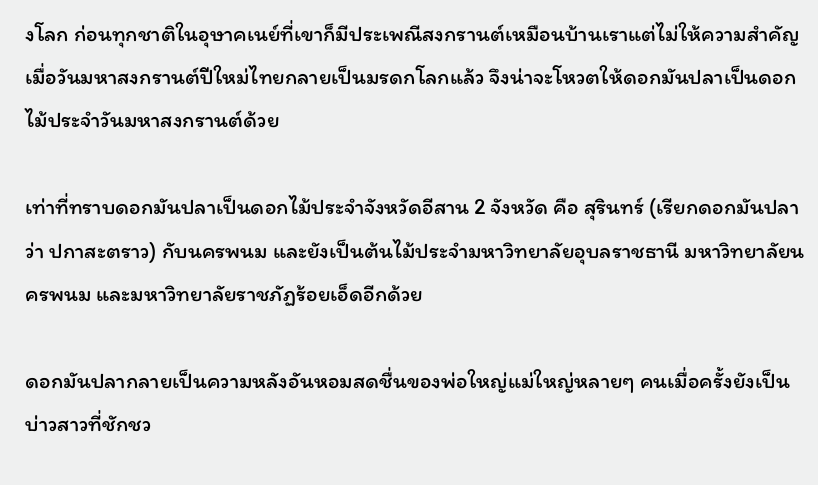งโลก ก่อนทุกชาติในอุษาคเนย์ที่เขาก็มีประเพณีสงกรานต์เหมือนบ้านเราแต่ไม่ให้ความสำคัญ เมื่อวันมหาสงกรานต์ปีใหม่ไทยกลายเป็นมรดกโลกแล้ว จึงน่าจะโหวตให้ดอกมันปลาเป็นดอกไม้ประจำวันมหาสงกรานต์ด้วย

เท่าที่ทราบดอกมันปลาเป็นดอกไม้ประจำจังหวัดอีสาน 2 จังหวัด คือ สุรินทร์ (เรียกดอกมันปลาว่า ปกาสะตราว) กับนครพนม และยังเป็นต้นไม้ประจำมหาวิทยาลัยอุบลราชธานี มหาวิทยาลัยนครพนม และมหาวิทยาลัยราชภัฏร้อยเอ็ดอีกด้วย

ดอกมันปลากลายเป็นความหลังอันหอมสดชื่นของพ่อใหญ่แม่ใหญ่หลายๆ คนเมื่อครั้งยังเป็นบ่าวสาวที่ชักชว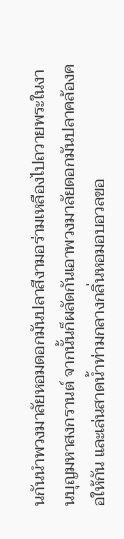นกันนำพวงมาลัยหอมดอกมันปลาสีงามอร่ามเหลืองไปถวายพระในงานบุญมหาสงกรานต์ จากนั้นก็ผลัดกันเอาพวงมาลัยดอกมันปลาคล้องคอให้กัน และเล่นสาดน้ำท่ามกลางกลิ่นหอมอบอวลขอ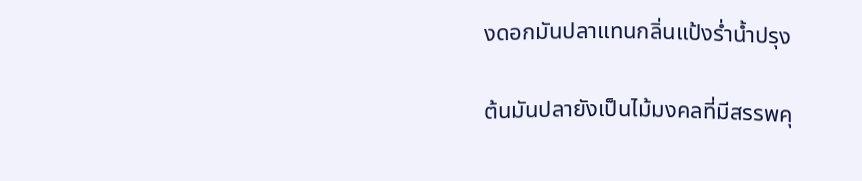งดอกมันปลาแทนกลิ่นแป้งร่ำน้ำปรุง

ต้นมันปลายังเป็นไม้มงคลที่มีสรรพคุ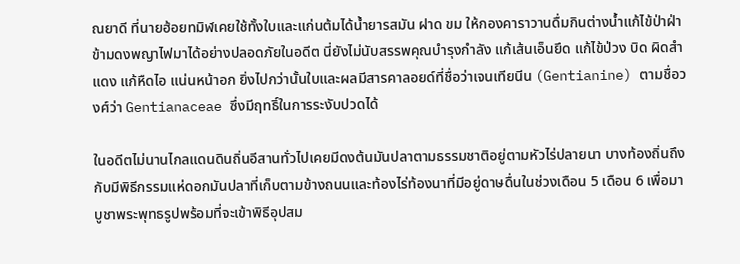ณยาดี ที่นายฮ้อยทมิฬเคยใช้ทั้งใบและแก่นต้มได้น้ำยารสมัน ฝาด ขม ให้กองคาราวานดื่มกินต่างน้ำแก้ไข้ป่าฝ่าข้ามดงพญาไฟมาได้อย่างปลอดภัยในอดีต นี่ยังไม่นับสรรพคุณบำรุงกำลัง แก้เส้นเอ็นยึด แก้ไข้ป่วง บิด ผิดสำแดง แก้หืดไอ แน่นหน้าอก ยิ่งไปกว่านั้นใบและผลมีสารคาลอยด์ที่ชื่อว่าเจนเทียนีน (Gentianine) ตามชื่อวงศ์ว่า Gentianaceae ซึ่งมีฤทธิ์ในการระงับปวดได้

ในอดีตไม่นานไกลแดนดินถิ่นอีสานทั่วไปเคยมีดงต้นมันปลาตามธรรมชาติอยู่ตามหัวไร่ปลายนา บางท้องถิ่นถึงกับมีพิธีกรรมแห่ดอกมันปลาที่เก็บตามข้างถนนและท้องไร่ท้องนาที่มีอยู่ดาษดื่นในช่วงเดือน 5 เดือน 6 เพื่อมาบูชาพระพุทธรูปพร้อมที่จะเข้าพิธีอุปสม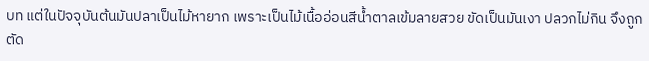บท แต่ในปัจจุบันต้นมันปลาเป็นไม้หายาก เพราะเป็นไม้เนื้ออ่อนสีน้ำตาลเข้มลายสวย ขัดเป็นมันเงา ปลวกไม่กิน จึงถูกตัด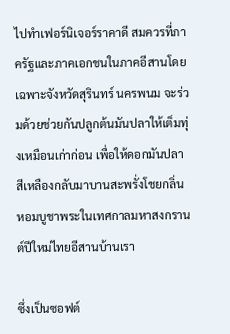ไปทำเฟอร์นิเจอร์ราคาดี สมควรที่ภาครัฐและภาคเอกชนในภาคอีสานโดยเฉพาะจังหวัดสุรินทร์ นครพนม จะร่วมด้วยช่วยกันปลูกต้นมันปลาให้เต็มทุ่งเหมือนเก่าก่อน เพื่อให้ดอกมันปลาสีเหลืองกลับมาบานสะพรั่งโชยกลิ่นหอมบูชาพระในเทศกาลมหาสงกรานต์ปีใหม่ไทยอีสานบ้านเรา

ซึ่งเป็นซอฟต์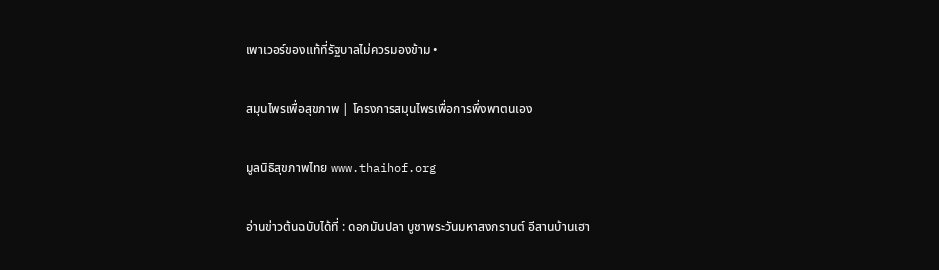เพาเวอร์ของแท้ที่รัฐบาลไม่ควรมองข้าม •

สมุนไพรเพื่อสุขภาพ | โครงการสมุนไพรเพื่อการพึ่งพาตนเอง

มูลนิธิสุขภาพไทย www.thaihof.org

อ่านข่าวต้นฉบับได้ที่ : ดอกมันปลา บูชาพระวันมหาสงกรานต์ อีสานบ้านเฮา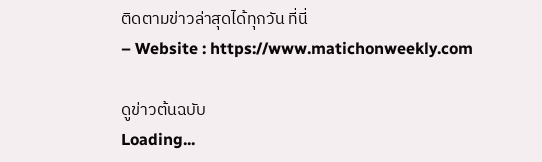ติดตามข่าวล่าสุดได้ทุกวัน ที่นี่
– Website : https://www.matichonweekly.com

ดูข่าวต้นฉบับ
Loading...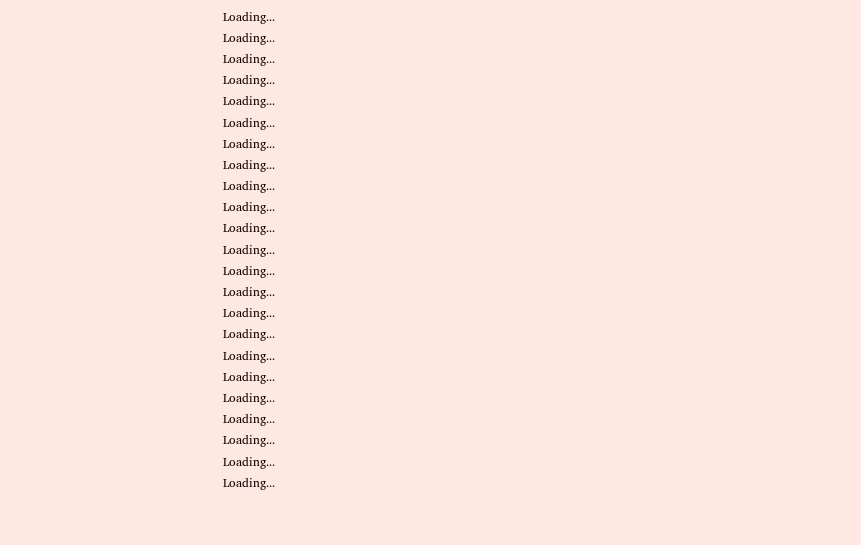Loading...
Loading...
Loading...
Loading...
Loading...
Loading...
Loading...
Loading...
Loading...
Loading...
Loading...
Loading...
Loading...
Loading...
Loading...
Loading...
Loading...
Loading...
Loading...
Loading...
Loading...
Loading...
Loading...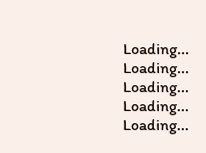Loading...
Loading...
Loading...
Loading...
Loading...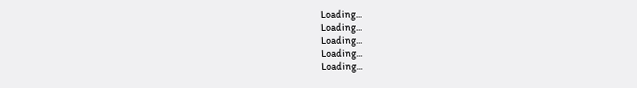Loading...
Loading...
Loading...
Loading...
Loading...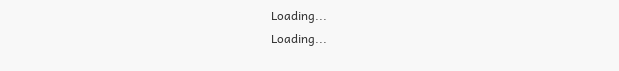Loading...
Loading...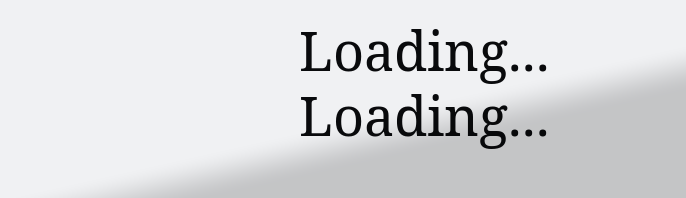Loading...
Loading...